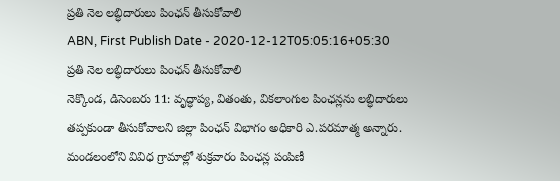ప్రతి నెల లబ్ధిదారులు పింఛన్ తీసుకోవాలి
ABN, First Publish Date - 2020-12-12T05:05:16+05:30
ప్రతి నెల లబ్ధిదారులు పింఛన్ తీసుకోవాలి
నెక్కొండ, డిసెంబరు 11: వృద్ధాప్య, వితంతు, వికలాంగుల పింఛన్లను లబ్ధిదారులు తప్పకుండా తీసుకోవాలని జిల్లా పింఛన్ విభాగం అధికారి ఎ.పరమాత్మ అన్నారు. మండలంలోని వివిధ గ్రామాల్లో శుక్రవారం పింఛన్ల పంపిణీ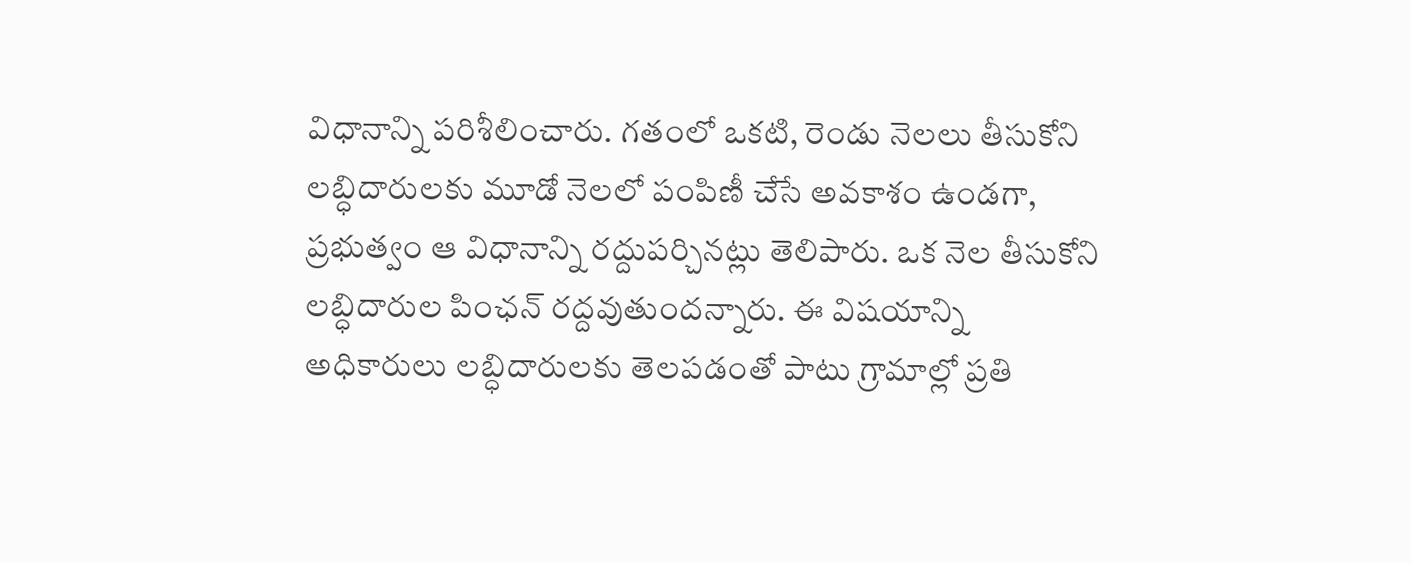విధానాన్ని పరిశీలించారు. గతంలో ఒకటి, రెండు నెలలు తీసుకోని లబ్ధిదారులకు మూడో నెలలో పంపిణీ చేసే అవకాశం ఉండగా, ప్రభుత్వం ఆ విధానాన్ని రద్దుపర్చినట్లు తెలిపారు. ఒక నెల తీసుకోని లబ్ధిదారుల పింఛన్ రద్దవుతుందన్నారు. ఈ విషయాన్ని అధికారులు లబ్ధిదారులకు తెలపడంతో పాటు గ్రామాల్లో ప్రతి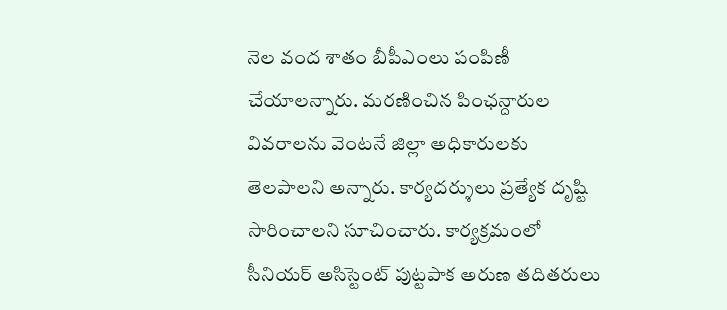నెల వంద శాతం బీపీఎంలు పంపిణీ చేయాలన్నారు. మరణించిన పింఛన్దారుల వివరాలను వెంటనే జిల్లా అధికారులకు తెలపాలని అన్నారు. కార్యదర్శులు ప్రత్యేక దృష్టి సారించాలని సూచించారు. కార్యక్రమంలో సీనియర్ అసిస్టెంట్ పుట్టపాక అరుణ తదితరులు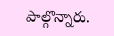పాల్గొన్నారు.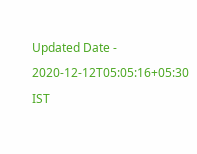Updated Date - 2020-12-12T05:05:16+05:30 IST